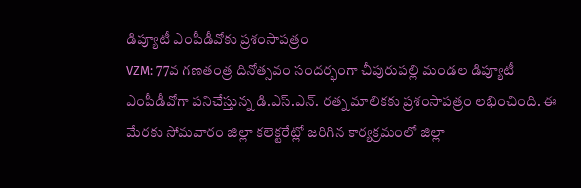డిప్యూటీ ఎంపీడీవోకు ప్రశంసాపత్రం
VZM: 77వ గణతంత్ర దినోత్సవం సందర్భంగా చీపురుపల్లి మండల డిప్యూటీ ఎంపీడీవోగా పనిచేస్తున్న డి.ఎస్.ఎన్. రత్న మాలికకు ప్రశంసాపత్రం లభించింది. ఈ మేరకు సోమవారం జిల్లా కలెక్టరేట్లో జరిగిన కార్యక్రమంలో జిల్లా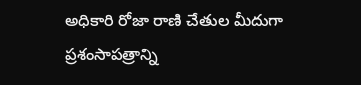అధికారి రోజా రాణి చేతుల మీదుగా ప్రశంసాపత్రాన్ని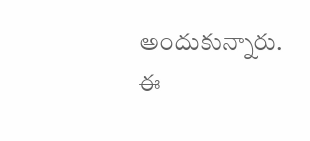అందుకున్నారు. ఈ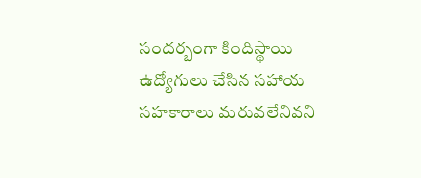సందర్బంగా కిందిస్థాయి ఉద్యోగులు చేసిన సహాయ సహకారాలు మరువలేనివని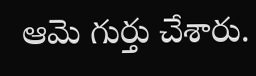ఆమె గుర్తు చేశారు.